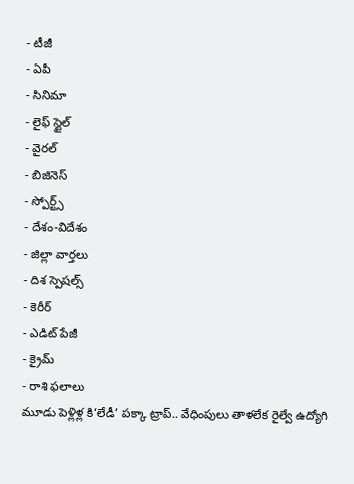- టీజీ
- ఏపీ
- సినిమా
- లైఫ్ స్టైల్
- వైరల్
- బిజినెస్
- స్పోర్ట్స్
- దేశం-విదేశం
- జిల్లా వార్తలు
- దిశ స్పెషల్స్
- కెరీర్
- ఎడిట్ పేజీ
- క్రైమ్
- రాశి ఫలాలు
మూడు పెళ్లిళ్ల కి‘లేడీ’ పక్కా ట్రాప్.. వేధింపులు తాళలేక రైల్వే ఉద్యోగి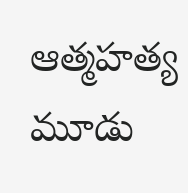ఆత్మహత్య
మూడు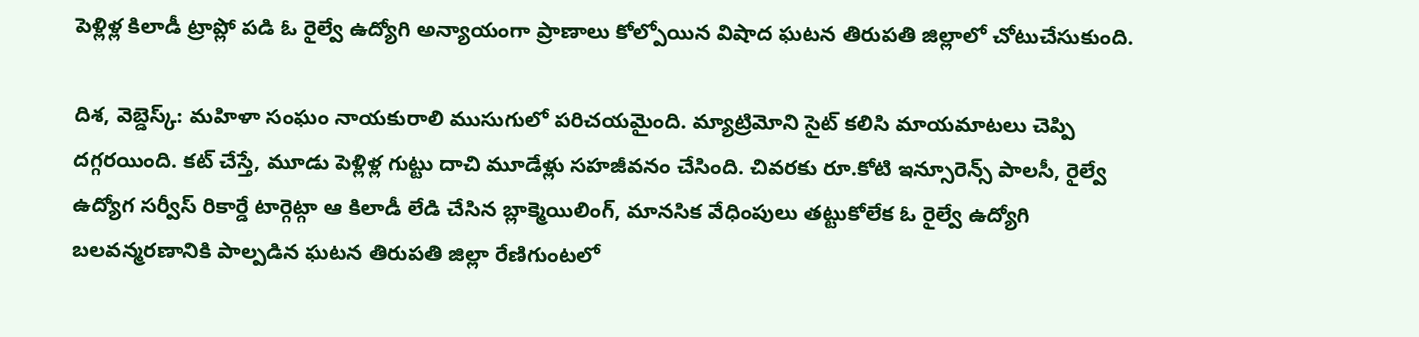పెళ్లిళ్ల కిలాడీ ట్రాప్లో పడి ఓ రైల్వే ఉద్యోగి అన్యాయంగా ప్రాణాలు కోల్పోయిన విషాద ఘటన తిరుపతి జిల్లాలో చోటుచేసుకుంది.

దిశ, వెబ్డెస్క్: మహిళా సంఘం నాయకురాలి ముసుగులో పరిచయమైంది. మ్యాట్రిమోని సైట్ కలిసి మాయమాటలు చెప్పి దగ్గరయింది. కట్ చేస్తే, మూడు పెళ్లిళ్ల గుట్టు దాచి మూడేళ్లు సహజీవనం చేసింది. చివరకు రూ.కోటి ఇన్సూరెన్స్ పాలసీ, రైల్వే ఉద్యోగ సర్వీస్ రికార్డే టార్గెట్గా ఆ కిలాడీ లేడి చేసిన బ్లాక్మెయిలింగ్, మానసిక వేధింపులు తట్టుకోలేక ఓ రైల్వే ఉద్యోగి బలవన్మరణానికి పాల్పడిన ఘటన తిరుపతి జిల్లా రేణిగుంటలో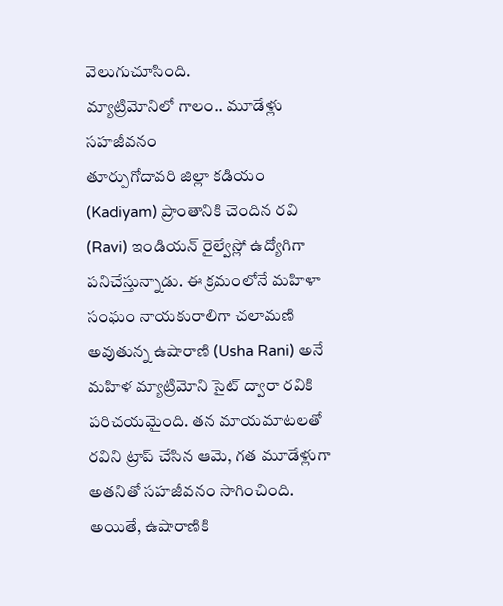వెలుగుచూసింది.
మ్యాట్రిమోనిలో గాలం.. మూడేళ్లు సహజీవనం
తూర్పుగోదావరి జిల్లా కడియం (Kadiyam) ప్రాంతానికి చెందిన రవి (Ravi) ఇండియన్ రైల్వేస్లో ఉద్యోగిగా పనిచేస్తున్నాడు. ఈ క్రమంలోనే మహిళా సంఘం నాయకురాలిగా చలామణి అవుతున్న ఉషారాణి (Usha Rani) అనే మహిళ మ్యాట్రిమోని సైట్ ద్వారా రవికి పరిచయమైంది. తన మాయమాటలతో రవిని ట్రాప్ చేసిన ఆమె, గత మూడేళ్లుగా అతనితో సహజీవనం సాగించింది. అయితే, ఉషారాణికి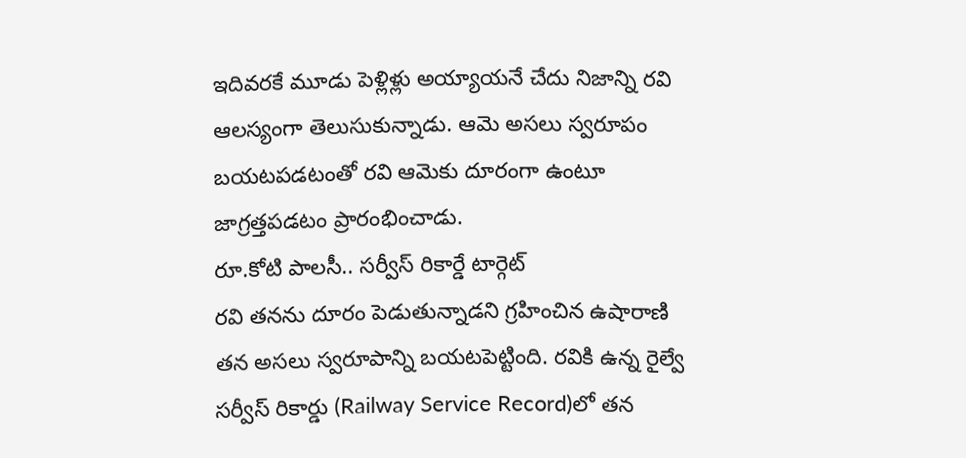ఇదివరకే మూడు పెళ్లిళ్లు అయ్యాయనే చేదు నిజాన్ని రవి ఆలస్యంగా తెలుసుకున్నాడు. ఆమె అసలు స్వరూపం బయటపడటంతో రవి ఆమెకు దూరంగా ఉంటూ జాగ్రత్తపడటం ప్రారంభించాడు.
రూ.కోటి పాలసీ.. సర్వీస్ రికార్డే టార్గెట్
రవి తనను దూరం పెడుతున్నాడని గ్రహించిన ఉషారాణి తన అసలు స్వరూపాన్ని బయటపెట్టింది. రవికి ఉన్న రైల్వే సర్వీస్ రికార్డు (Railway Service Record)లో తన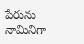పేరును నామినిగా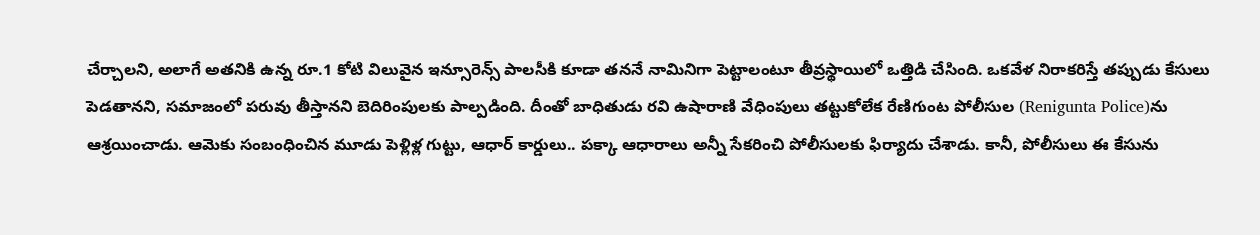చేర్చాలని, అలాగే అతనికి ఉన్న రూ.1 కోటి విలువైన ఇన్సూరెన్స్ పాలసీకి కూడా తననే నామినిగా పెట్టాలంటూ తీవ్రస్థాయిలో ఒత్తిడి చేసింది. ఒకవేళ నిరాకరిస్తే తప్పుడు కేసులు పెడతానని, సమాజంలో పరువు తీస్తానని బెదిరింపులకు పాల్పడింది. దీంతో బాధితుడు రవి ఉషారాణి వేధింపులు తట్టుకోలేక రేణిగుంట పోలీసుల (Renigunta Police)ను ఆశ్రయించాడు. ఆమెకు సంబంధించిన మూడు పెళ్లిళ్ల గుట్టు, ఆధార్ కార్డులు.. పక్కా ఆధారాలు అన్నీ సేకరించి పోలీసులకు ఫిర్యాదు చేశాడు. కానీ, పోలీసులు ఈ కేసును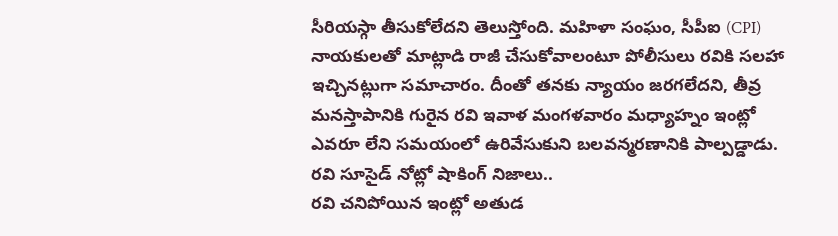సీరియస్గా తీసుకోలేదని తెలుస్తోంది. మహిళా సంఘం, సీపీఐ (CPI) నాయకులతో మాట్లాడి రాజీ చేసుకోవాలంటూ పోలీసులు రవికి సలహా ఇచ్చినట్లుగా సమాచారం. దీంతో తనకు న్యాయం జరగలేదని, తీవ్ర మనస్తాపానికి గురైన రవి ఇవాళ మంగళవారం మధ్యాహ్నం ఇంట్లో ఎవరూ లేని సమయంలో ఉరివేసుకుని బలవన్మరణానికి పాల్పడ్డాడు.
రవి సూసైడ్ నోట్లో షాకింగ్ నిజాలు..
రవి చనిపోయిన ఇంట్లో అతుడ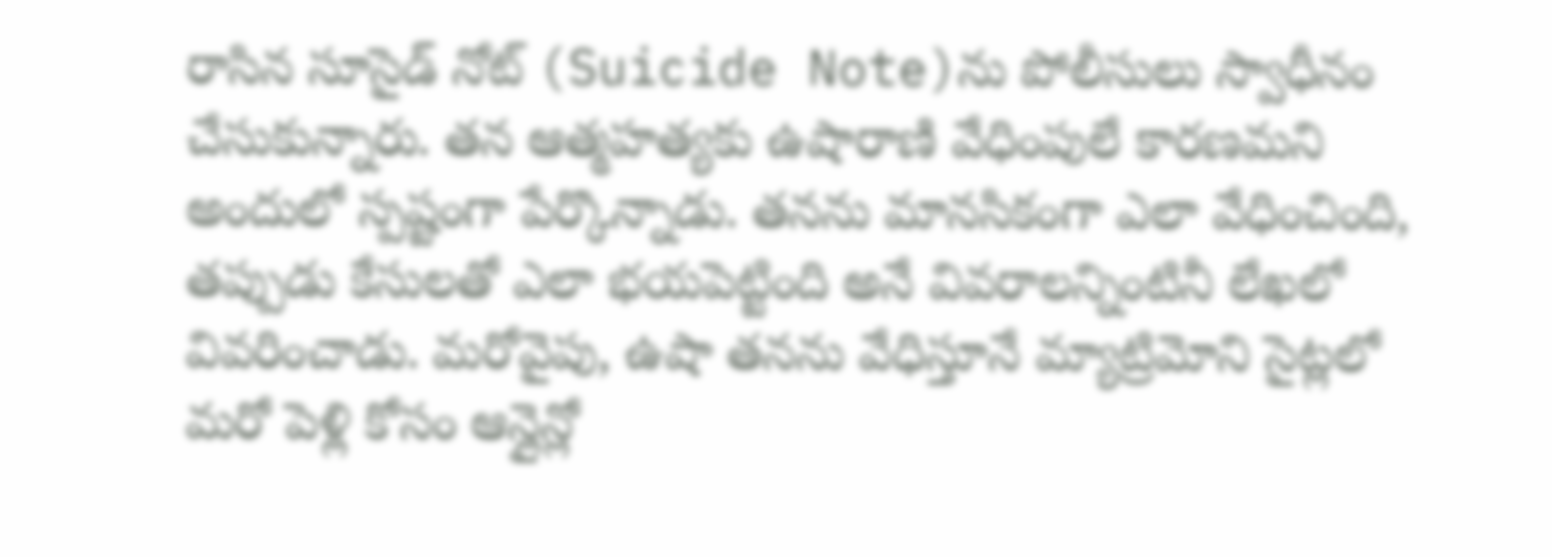రాసిన సూసైడ్ నోట్ (Suicide Note)ను పోలీసులు స్వాధీనం చేసుకున్నారు. తన ఆత్మహత్యకు ఉషారాణి వేధింపులే కారణమని అందులో స్పష్టంగా పేర్కొన్నాడు. తనను మానసికంగా ఎలా వేధించింది, తప్పుడు కేసులతో ఎలా భయపెట్టింది అనే వివరాలన్నింటినీ లేఖలో వివరించాడు. మరోవైపు, ఉషా తనను వేధిస్తూనే మ్యాట్రిమోని సైట్లలో మరో పెళ్లి కోసం ఆన్లైన్లో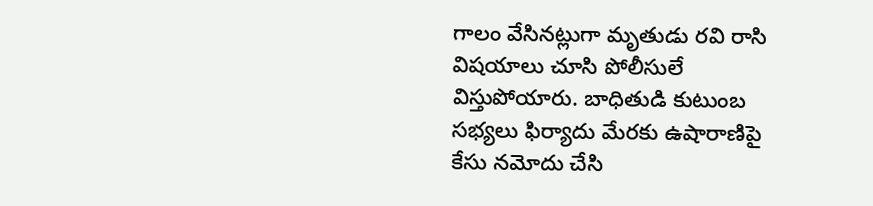గాలం వేసినట్లుగా మృతుడు రవి రాసి విషయాలు చూసి పోలీసులే విస్తుపోయారు. బాధితుడి కుటుంబ సభ్యలు ఫిర్యాదు మేరకు ఉషారాణిపై కేసు నమోదు చేసి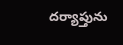దర్యాప్తును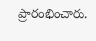ప్రారంభించారు.